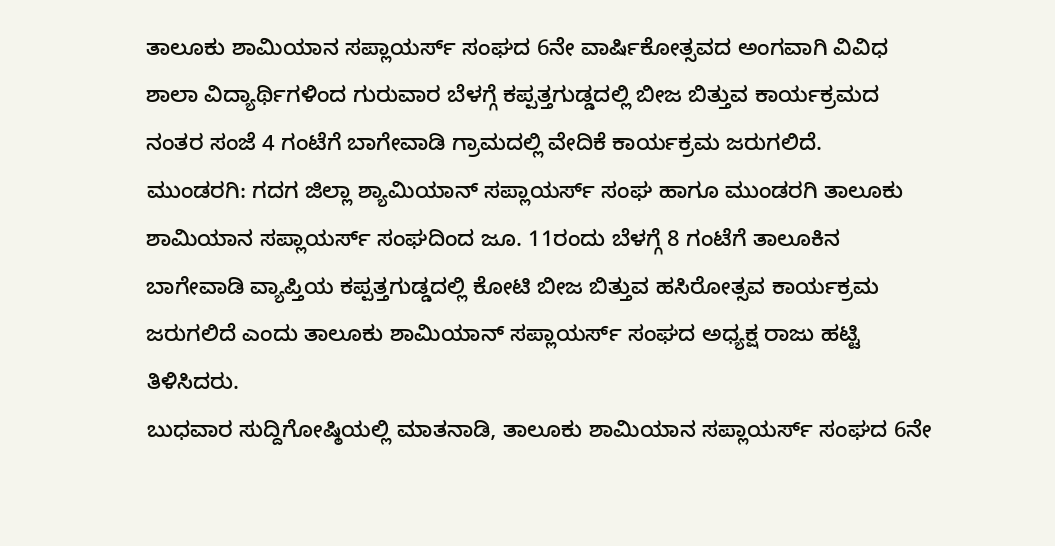ತಾಲೂಕು ಶಾಮಿಯಾನ ಸಪ್ಲಾಯರ್ಸ್ ಸಂಘದ 6ನೇ ವಾರ್ಷಿಕೋತ್ಸವದ ಅಂಗವಾಗಿ ವಿವಿಧ ಶಾಲಾ ವಿದ್ಯಾರ್ಥಿಗಳಿಂದ ಗುರುವಾರ ಬೆಳಗ್ಗೆ ಕಪ್ಪತ್ತಗುಡ್ಡದಲ್ಲಿ ಬೀಜ ಬಿತ್ತುವ ಕಾರ್ಯಕ್ರಮದ ನಂತರ ಸಂಜೆ 4 ಗಂಟೆಗೆ ಬಾಗೇವಾಡಿ ಗ್ರಾಮದಲ್ಲಿ ವೇದಿಕೆ ಕಾರ್ಯಕ್ರಮ ಜರುಗಲಿದೆ.
ಮುಂಡರಗಿ: ಗದಗ ಜಿಲ್ಲಾ ಶ್ಯಾಮಿಯಾನ್ ಸಪ್ಲಾಯರ್ಸ್ ಸಂಘ ಹಾಗೂ ಮುಂಡರಗಿ ತಾಲೂಕು ಶಾಮಿಯಾನ ಸಪ್ಲಾಯರ್ಸ್ ಸಂಘದಿಂದ ಜೂ. 11ರಂದು ಬೆಳಗ್ಗೆ 8 ಗಂಟೆಗೆ ತಾಲೂಕಿನ ಬಾಗೇವಾಡಿ ವ್ಯಾಪ್ತಿಯ ಕಪ್ಪತ್ತಗುಡ್ಡದಲ್ಲಿ ಕೋಟಿ ಬೀಜ ಬಿತ್ತುವ ಹಸಿರೋತ್ಸವ ಕಾರ್ಯಕ್ರಮ ಜರುಗಲಿದೆ ಎಂದು ತಾಲೂಕು ಶಾಮಿಯಾನ್ ಸಪ್ಲಾಯರ್ಸ್ ಸಂಘದ ಅಧ್ಯಕ್ಷ ರಾಜು ಹಟ್ಟಿ ತಿಳಿಸಿದರು.
ಬುಧವಾರ ಸುದ್ದಿಗೋಷ್ಠಿಯಲ್ಲಿ ಮಾತನಾಡಿ, ತಾಲೂಕು ಶಾಮಿಯಾನ ಸಪ್ಲಾಯರ್ಸ್ ಸಂಘದ 6ನೇ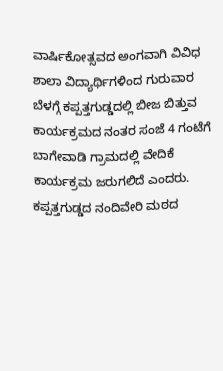ವಾರ್ಷಿಕೋತ್ಸವದ ಅಂಗವಾಗಿ ವಿವಿಧ ಶಾಲಾ ವಿದ್ಯಾರ್ಥಿಗಳಿಂದ ಗುರುವಾರ ಬೆಳಗ್ಗೆ ಕಪ್ಪತ್ತಗುಡ್ಡದಲ್ಲಿ ಬೀಜ ಬಿತ್ತುವ ಕಾರ್ಯಕ್ರಮದ ನಂತರ ಸಂಜೆ 4 ಗಂಟೆಗೆ ಬಾಗೇವಾಡಿ ಗ್ರಾಮದಲ್ಲಿ ವೇದಿಕೆ ಕಾರ್ಯಕ್ರಮ ಜರುಗಲಿದೆ ಎಂದರು.
ಕಪ್ಪತ್ತಗುಡ್ಡದ ನಂದಿವೇರಿ ಮಠದ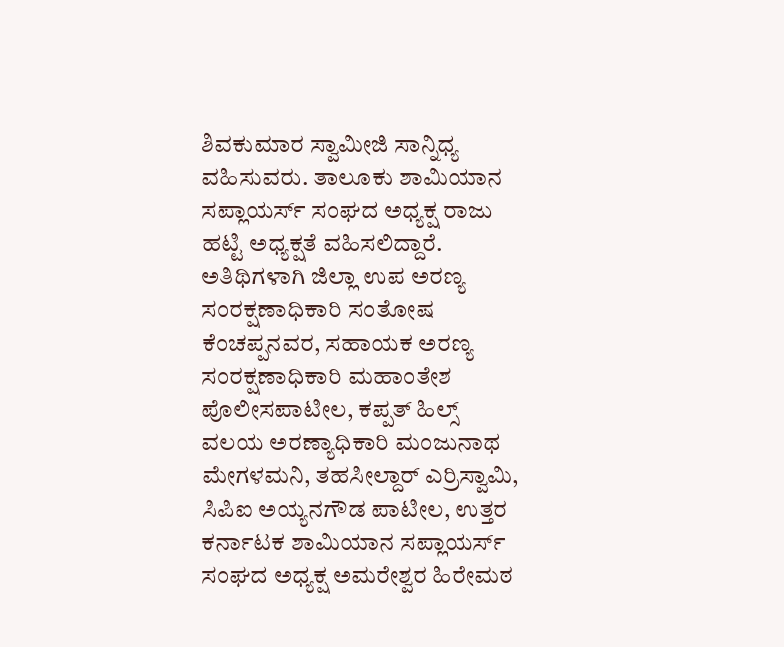ಶಿವಕುಮಾರ ಸ್ವಾಮೀಜಿ ಸಾನ್ನಿಧ್ಯ ವಹಿಸುವರು. ತಾಲೂಕು ಶಾಮಿಯಾನ ಸಪ್ಲಾಯರ್ಸ್ ಸಂಘದ ಅಧ್ಯಕ್ಷ ರಾಜು ಹಟ್ಟಿ ಅಧ್ಯಕ್ಷತೆ ವಹಿಸಲಿದ್ದಾರೆ. ಅತಿಥಿಗಳಾಗಿ ಜಿಲ್ಲಾ ಉಪ ಅರಣ್ಯ ಸಂರಕ್ಷಣಾಧಿಕಾರಿ ಸಂತೋಷ ಕೆಂಚಪ್ಪನವರ, ಸಹಾಯಕ ಅರಣ್ಯ ಸಂರಕ್ಷಣಾಧಿಕಾರಿ ಮಹಾಂತೇಶ ಪೊಲೀಸಪಾಟೀಲ, ಕಪ್ಪತ್ ಹಿಲ್ಸ್ ವಲಯ ಅರಣ್ಯಾಧಿಕಾರಿ ಮಂಜುನಾಥ ಮೇಗಳಮನಿ, ತಹಸೀಲ್ದಾರ್ ಎರ್ರಿಸ್ವಾಮಿ, ಸಿಪಿಐ ಅಯ್ಯನಗೌಡ ಪಾಟೀಲ, ಉತ್ತರ ಕರ್ನಾಟಕ ಶಾಮಿಯಾನ ಸಪ್ಲಾಯರ್ಸ್ ಸಂಘದ ಅಧ್ಯಕ್ಷ ಅಮರೇಶ್ವರ ಹಿರೇಮಠ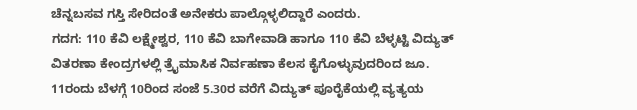ಚೆನ್ನಬಸವ ಗಸ್ತಿ ಸೇರಿದಂತೆ ಅನೇಕರು ಪಾಲ್ಗೊಳ್ಳಲಿದ್ದಾರೆ ಎಂದರು.
ಗದಗ: 110 ಕೆವಿ ಲಕ್ಷ್ಮೇಶ್ವರ, 110 ಕೆವಿ ಬಾಗೇವಾಡಿ ಹಾಗೂ 110 ಕೆವಿ ಬೆಳ್ಳಟ್ಟಿ ವಿದ್ಯುತ್ ವಿತರಣಾ ಕೇಂದ್ರಗಳಲ್ಲಿ ತ್ರೈಮಾಸಿಕ ನಿರ್ವಹಣಾ ಕೆಲಸ ಕೈಗೊಳ್ಳುವುದರಿಂದ ಜೂ. 11ರಂದು ಬೆಳಗ್ಗೆ 10ರಿಂದ ಸಂಜೆ 5.30ರ ವರೆಗೆ ವಿದ್ಯುತ್ ಪೂರೈಕೆಯಲ್ಲಿ ವ್ಯತ್ಯಯ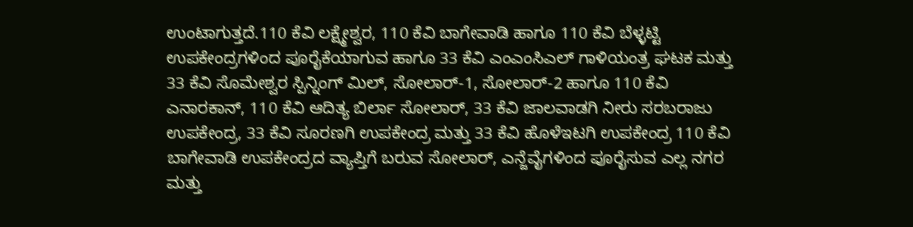ಉಂಟಾಗುತ್ತದೆ.110 ಕೆವಿ ಲಕ್ಷ್ಮೇಶ್ವರ, 110 ಕೆವಿ ಬಾಗೇವಾಡಿ ಹಾಗೂ 110 ಕೆವಿ ಬೆಳ್ಳಟ್ಟಿ ಉಪಕೇಂದ್ರಗಳಿಂದ ಪೂರೈಕೆಯಾಗುವ ಹಾಗೂ 33 ಕೆವಿ ಎಂಎಂಸಿಎಲ್ ಗಾಳಿಯಂತ್ರ ಘಟಕ ಮತ್ತು 33 ಕೆವಿ ಸೊಮೇಶ್ವರ ಸ್ಪಿನ್ನಿಂಗ್ ಮಿಲ್, ಸೋಲಾರ್-1, ಸೋಲಾರ್-2 ಹಾಗೂ 110 ಕೆವಿ ಎನಾರಕಾನ್, 110 ಕೆವಿ ಆದಿತ್ಯ ಬಿರ್ಲಾ ಸೋಲಾರ್, 33 ಕೆವಿ ಜಾಲವಾಡಗಿ ನೀರು ಸರಬರಾಜು ಉಪಕೇಂದ್ರ, 33 ಕೆವಿ ಸೂರಣಗಿ ಉಪಕೇಂದ್ರ ಮತ್ತು 33 ಕೆವಿ ಹೊಳೆಇಟಗಿ ಉಪಕೇಂದ್ರ 110 ಕೆವಿ ಬಾಗೇವಾಡಿ ಉಪಕೇಂದ್ರದ ವ್ಯಾಪ್ತಿಗೆ ಬರುವ ಸೋಲಾರ್, ಎನ್ಜೆವೈಗಳಿಂದ ಪೂರೈಸುವ ಎಲ್ಲ ನಗರ ಮತ್ತು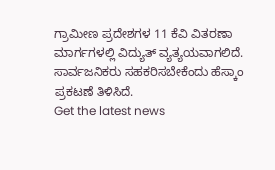ಗ್ರಾಮೀಣ ಪ್ರದೇಶಗಳ 11 ಕೆವಿ ವಿತರಣಾ ಮಾರ್ಗಗಳಲ್ಲಿ ವಿದ್ಯುತ್ ವ್ಯತ್ಯಯವಾಗಲಿದೆ. ಸಾರ್ವಜನಿಕರು ಸಹಕರಿಸಬೇಕೆಂದು ಹೆಸ್ಕಾಂ ಪ್ರಕಟಣೆ ತಿಳಿಸಿದೆ.
Get the latest news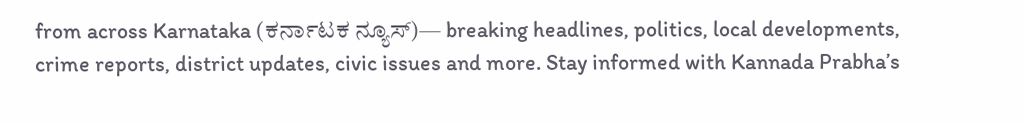from across Karnataka (ಕರ್ನಾಟಕ ನ್ಯೂಸ್)— breaking headlines, politics, local developments, crime reports, district updates, civic issues and more. Stay informed with Kannada Prabha’s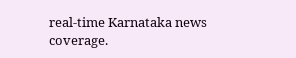real‑time Karnataka news coverage.